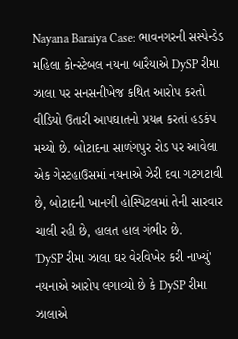Nayana Baraiya Case: ભાવનગરની સસ્પેન્ડેડ મહિલા કોન્સ્ટેબલ નયના બારૈયાએ DySP રીમા ઝાલા પર સનસનીખેજ કથિત આરોપ કરતો વીડિયો ઉતારી આપઘાતનો પ્રયત્ન કરતાં હડકંપ મચ્યો છે. બોટાદના સાળંગપુર રોડ પર આવેલા એક ગેસ્ટહાઉસમાં નયનાએ ઝેરી દવા ગટગટાવી છે, બોટાદની ખાનગી હોસ્પિટલમાં તેની સારવાર ચાલી રહી છે, હાલત હાલ ગંભીર છે.
'DySP રીમા ઝાલા ઘર વેરવિખેર કરી નાખ્યું'
નયનાએ આરોપ લગાવ્યો છે કે DySP રીમા ઝાલાએ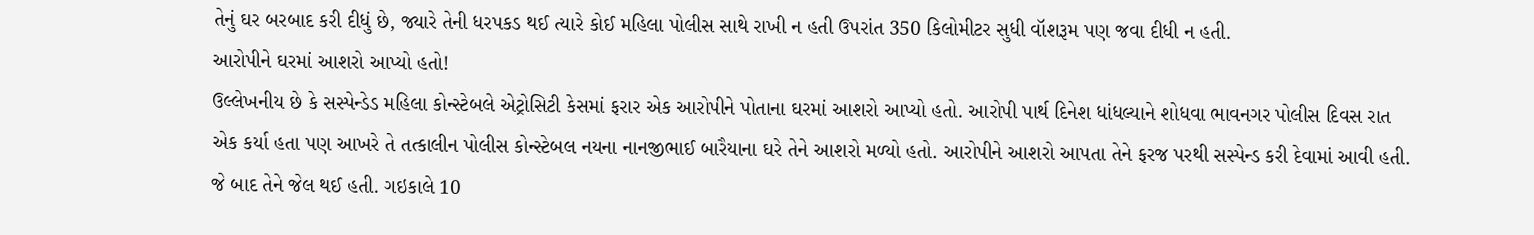તેનું ઘર બરબાદ કરી દીધું છે, જ્યારે તેની ધરપકડ થઈ ત્યારે કોઈ મહિલા પોલીસ સાથે રાખી ન હતી ઉપરાંત 350 કિલોમીટર સુધી વૉશરૂમ પણ જવા દીધી ન હતી.
આરોપીને ઘરમાં આશરો આપ્યો હતો!
ઉલ્લેખનીય છે કે સસ્પેન્ડેડ મહિલા કોન્સ્ટેબલે એટ્રોસિટી કેસમાં ફરાર એક આરોપીને પોતાના ઘરમાં આશરો આપ્યો હતો. આરોપી પાર્થ દિનેશ ધાંધલ્યાને શોધવા ભાવનગર પોલીસ દિવસ રાત એક કર્યા હતા પણ આખરે તે તત્કાલીન પોલીસ કોન્સ્ટેબલ નયના નાનજીભાઈ બારૈયાના ઘરે તેને આશરો મળ્યો હતો. આરોપીને આશરો આપતા તેને ફરજ પરથી સસ્પેન્ડ કરી દેવામાં આવી હતી. જે બાદ તેને જેલ થઈ હતી. ગઇકાલે 10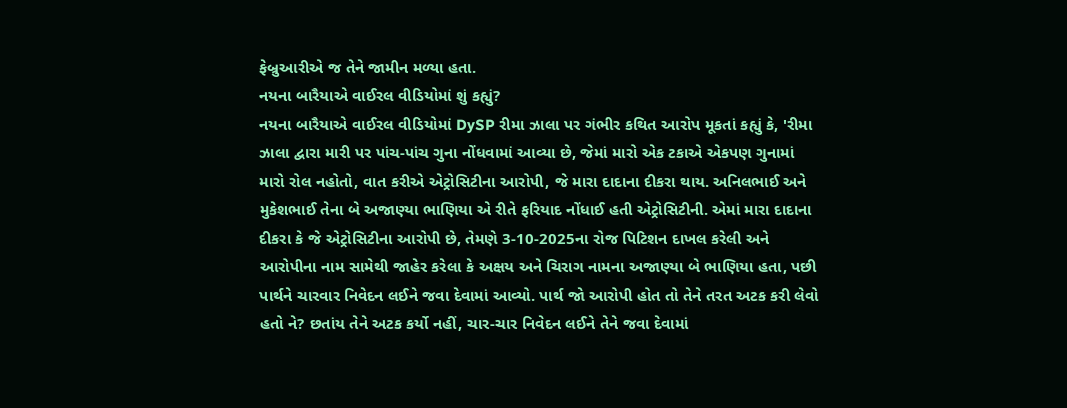ફેબ્રુઆરીએ જ તેને જામીન મળ્યા હતા.
નયના બારૈયાએ વાઈરલ વીડિયોમાં શું કહ્યું?
નયના બારૈયાએ વાઈરલ વીડિયોમાં DySP રીમા ઝાલા પર ગંભીર કથિત આરોપ મૂકતાં કહ્યું કે, 'રીમા ઝાલા દ્વારા મારી પર પાંચ-પાંચ ગુના નોંધવામાં આવ્યા છે, જેમાં મારો એક ટકાએ એકપણ ગુનામાં મારો રોલ નહોતો, વાત કરીએ એટ્રોસિટીના આરોપી, જે મારા દાદાના દીકરા થાય. અનિલભાઈ અને મુકેશભાઈ તેના બે અજાણ્યા ભાણિયા એ રીતે ફરિયાદ નોંધાઈ હતી એટ્રોસિટીની. એમાં મારા દાદાના દીકરા કે જે એટ્રોસિટીના આરોપી છે, તેમણે 3-10-2025ના રોજ પિટિશન દાખલ કરેલી અને આરોપીના નામ સામેથી જાહેર કરેલા કે અક્ષય અને ચિરાગ નામના અજાણ્યા બે ભાણિયા હતા, પછી પાર્થને ચારવાર નિવેદન લઈને જવા દેવામાં આવ્યો. પાર્થ જો આરોપી હોત તો તેને તરત અટક કરી લેવો હતો ને? છતાંય તેને અટક કર્યો નહીં, ચાર-ચાર નિવેદન લઈને તેને જવા દેવામાં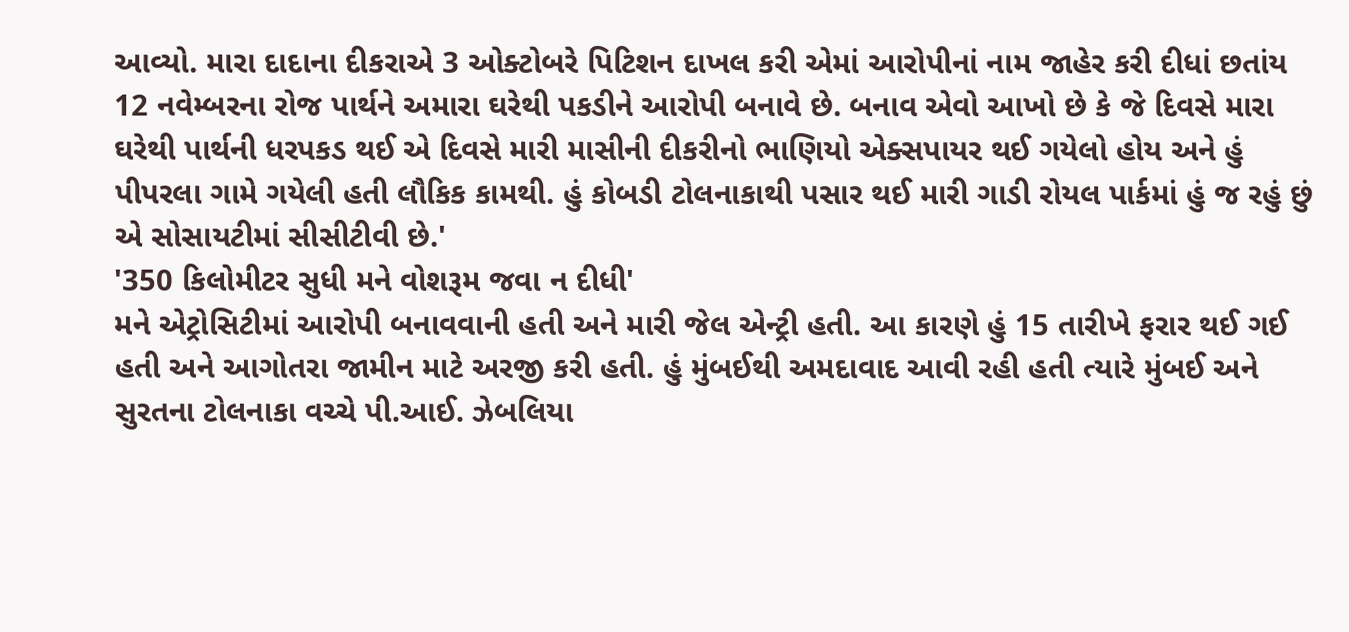આવ્યો. મારા દાદાના દીકરાએ 3 ઓક્ટોબરે પિટિશન દાખલ કરી એમાં આરોપીનાં નામ જાહેર કરી દીધાં છતાંય 12 નવેમ્બરના રોજ પાર્થને અમારા ઘરેથી પકડીને આરોપી બનાવે છે. બનાવ એવો આખો છે કે જે દિવસે મારા ઘરેથી પાર્થની ધરપકડ થઈ એ દિવસે મારી માસીની દીકરીનો ભાણિયો એક્સપાયર થઈ ગયેલો હોય અને હું પીપરલા ગામે ગયેલી હતી લૌકિક કામથી. હું કોબડી ટોલનાકાથી પસાર થઈ મારી ગાડી રોયલ પાર્કમાં હું જ રહું છું એ સોસાયટીમાં સીસીટીવી છે.'
'350 કિલોમીટર સુધી મને વોશરૂમ જવા ન દીધી'
મને એટ્રોસિટીમાં આરોપી બનાવવાની હતી અને મારી જેલ એન્ટ્રી હતી. આ કારણે હું 15 તારીખે ફરાર થઈ ગઈ હતી અને આગોતરા જામીન માટે અરજી કરી હતી. હું મુંબઈથી અમદાવાદ આવી રહી હતી ત્યારે મુંબઈ અને સુરતના ટોલનાકા વચ્ચે પી.આઈ. ઝેબલિયા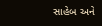સાહેબ અને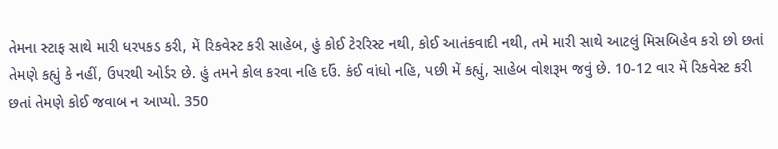તેમના સ્ટાફ સાથે મારી ધરપકડ કરી, મેં રિકવેસ્ટ કરી સાહેબ, હું કોઈ ટેરરિસ્ટ નથી, કોઈ આતંકવાદી નથી, તમે મારી સાથે આટલું મિસબિહેવ કરો છો છતાં તેમણે કહ્યું કે નહીં, ઉપરથી ઓર્ડર છે. હું તમને કોલ કરવા નહિ દઉં. કંઈ વાંધો નહિ, પછી મેં કહ્યું, સાહેબ વોશરૂમ જવું છે. 10-12 વાર મેં રિકવેસ્ટ કરી છતાં તેમણે કોઈ જવાબ ન આપ્યો. 350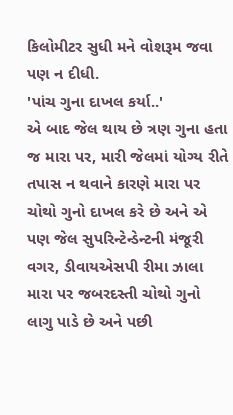કિલોમીટર સુધી મને વોશરૂમ જવા પણ ન દીધી.
'પાંચ ગુના દાખલ કર્યા..'
એ બાદ જેલ થાય છે ત્રણ ગુના હતા જ મારા પર, મારી જેલમાં યોગ્ય રીતે તપાસ ન થવાને કારણે મારા પર ચોથો ગુનો દાખલ કરે છે અને એ પણ જેલ સુપરિન્ટેન્ડેન્ટની મંજૂરી વગર, ડીવાયએસપી રીમા ઝાલા મારા પર જબરદસ્તી ચોથો ગુનો લાગુ પાડે છે અને પછી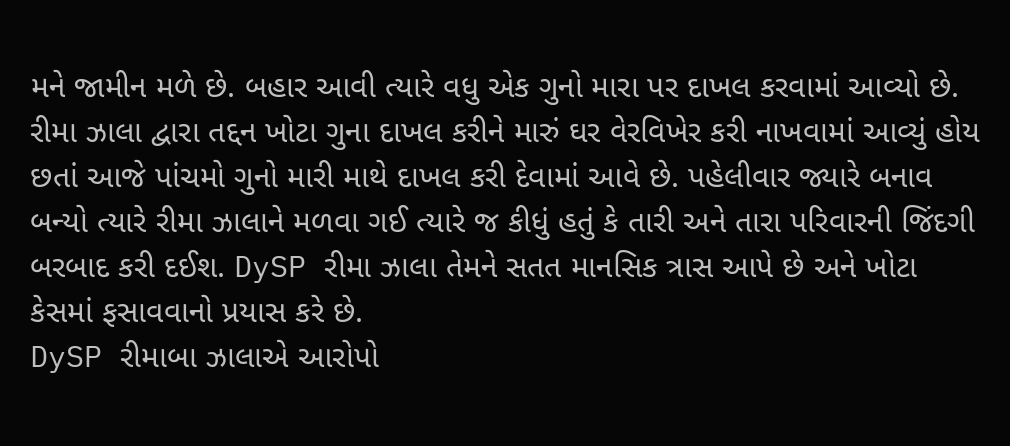મને જામીન મળે છે. બહાર આવી ત્યારે વધુ એક ગુનો મારા પર દાખલ કરવામાં આવ્યો છે. રીમા ઝાલા દ્વારા તદ્દન ખોટા ગુના દાખલ કરીને મારું ઘર વેરવિખેર કરી નાખવામાં આવ્યું હોય છતાં આજે પાંચમો ગુનો મારી માથે દાખલ કરી દેવામાં આવે છે. પહેલીવાર જ્યારે બનાવ બન્યો ત્યારે રીમા ઝાલાને મળવા ગઈ ત્યારે જ કીધું હતું કે તારી અને તારા પરિવારની જિંદગી બરબાદ કરી દઈશ. DySP રીમા ઝાલા તેમને સતત માનસિક ત્રાસ આપે છે અને ખોટા કેસમાં ફસાવવાનો પ્રયાસ કરે છે.
DySP રીમાબા ઝાલાએ આરોપો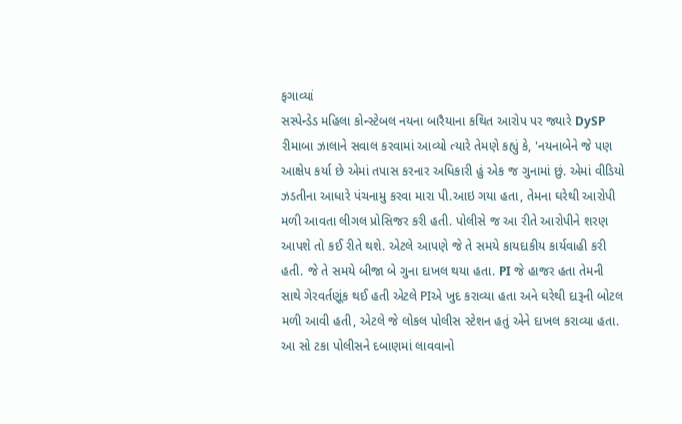ફગાવ્યાં
સસ્પેન્ડેડ મહિલા કોન્સ્ટેબલ નયના બારૈયાના કથિત આરોપ પર જ્યારે DySP રીમાબા ઝાલાને સવાલ કરવામાં આવ્યો ત્યારે તેમણે કહ્યું કે, 'નયનાબેને જે પણ આક્ષેપ કર્યા છે એમાં તપાસ કરનાર અધિકારી હું એક જ ગુનામાં છું. એમાં વીડિયો ઝડતીના આધારે પંચનામુ કરવા મારા પી.આઇ ગયા હતા, તેમના ઘરેથી આરોપી મળી આવતા લીગલ પ્રોસિજર કરી હતી. પોલીસે જ આ રીતે આરોપીને શરણ આપશે તો કઈ રીતે થશે. એટલે આપણે જે તે સમયે કાયદાકીય કાર્યવાહી કરી હતી. જે તે સમયે બીજા બે ગુના દાખલ થયા હતા. PI જે હાજર હતા તેમની સાથે ગેરવર્તણૂંક થઈ હતી એટલે PIએ ખુદ કરાવ્યા હતા અને ઘરેથી દારૂની બોટલ મળી આવી હતી, એટલે જે લોકલ પોલીસ સ્ટેશન હતું એને દાખલ કરાવ્યા હતા. આ સો ટકા પોલીસને દબાણમાં લાવવાનો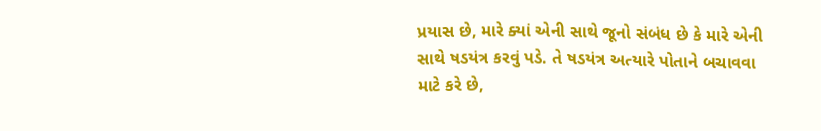પ્રયાસ છે, મારે ક્યાં એની સાથે જૂનો સંબંધ છે કે મારે એની સાથે ષડયંત્ર કરવું પડે. તે ષડયંત્ર અત્યારે પોતાને બચાવવા માટે કરે છે,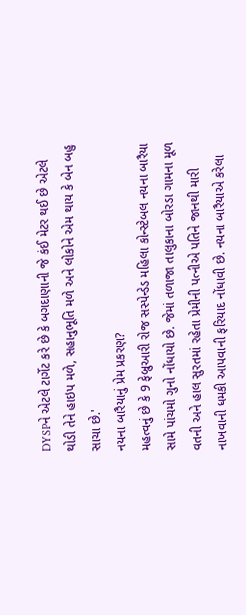DYSPને એટલે ટાર્ગેટ કરે છે કે બગદાણાની જે કંઈ મેટર થઈ છે એટલે થોડી તેને હાઇપ મળે, સહાનુભૂતિ મળે અને લોકોને એમ થાય કે બેન બહુ સાચા છે.'
નયના બારૈયાનું પ્રેમ પ્રકરણ?
મહત્વનું છે કે 9 ફેબ્રુઆરી રોજ સસ્પેન્ડેડ મહિલા કોન્સ્ટેબલ નયના બારૈયા સામે પાંચમો ગુનો નોંધાયો છે. જેમાં તળાજા તાલુકાના બોરડા ગામના મૂળ વતની અને હાલ સુરતમાં રહેતા પ્રેમીની પત્નીએ પતિને જાનથી મારી નાખવાની ધમકી આપવાની ફરિયાદ નોંધાવી છે. નયના બારૈયાએ કરેલા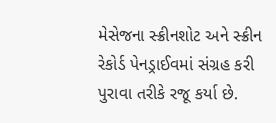મેસેજના સ્ક્રીનશોટ અને સ્ક્રીન રેકોર્ડ પેનડ્રાઈવમાં સંગ્રહ કરી પુરાવા તરીકે રજૂ કર્યા છે.